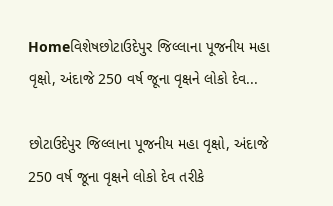Homeવિશેષછોટાઉદેપુર જિલ્લાના પૂજનીય મહા વૃક્ષો, અંદાજે 250 વર્ષ જૂના વૃક્ષને લોકો દેવ...

છોટાઉદેપુર જિલ્લાના પૂજનીય મહા વૃક્ષો, અંદાજે 250 વર્ષ જૂના વૃક્ષને લોકો દેવ તરીકે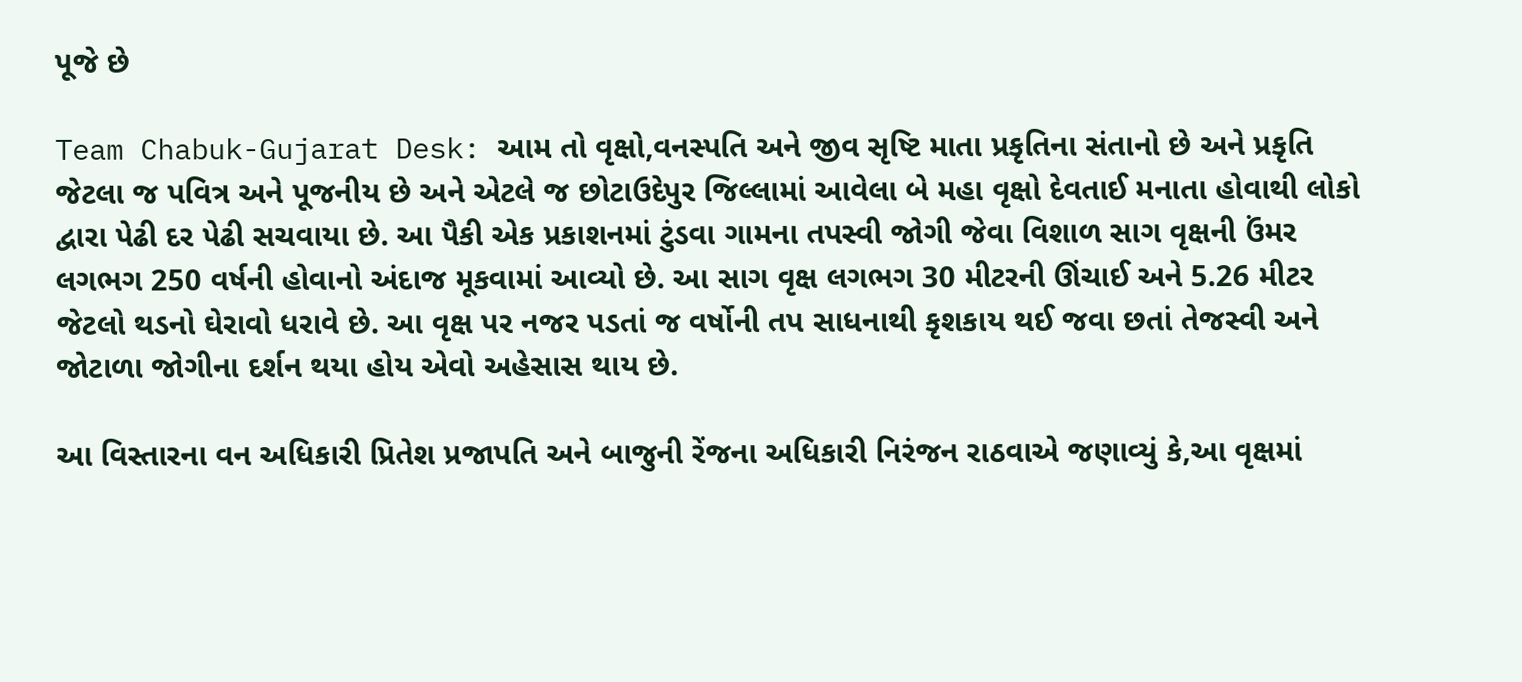પૂજે છે

Team Chabuk-Gujarat Desk: આમ તો વૃક્ષો,વનસ્પતિ અને જીવ સૃષ્ટિ માતા પ્રકૃતિના સંતાનો છે અને પ્રકૃતિ જેટલા જ પવિત્ર અને પૂજનીય છે અને એટલે જ છોટાઉદેપુર જિલ્લામાં આવેલા બે મહા વૃક્ષો દેવતાઈ મનાતા હોવાથી લોકો દ્વારા પેઢી દર પેઢી સચવાયા છે. આ પૈકી એક પ્રકાશનમાં ટુંડવા ગામના તપસ્વી જોગી જેવા વિશાળ સાગ વૃક્ષની ઉંમર લગભગ 250 વર્ષની હોવાનો અંદાજ મૂકવામાં આવ્યો છે. આ સાગ વૃક્ષ લગભગ 30 મીટરની ઊંચાઈ અને 5.26 મીટર જેટલો થડનો ઘેરાવો ધરાવે છે. આ વૃક્ષ પર નજર પડતાં જ વર્ષોની તપ સાધનાથી કૃશકાય થઈ જવા છતાં તેજસ્વી અને જોટાળા જોગીના દર્શન થયા હોય એવો અહેસાસ થાય છે.

આ વિસ્તારના વન અધિકારી પ્રિતેશ પ્રજાપતિ અને બાજુની રેંજના અધિકારી નિરંજન રાઠવાએ જણાવ્યું કે,આ વૃક્ષમાં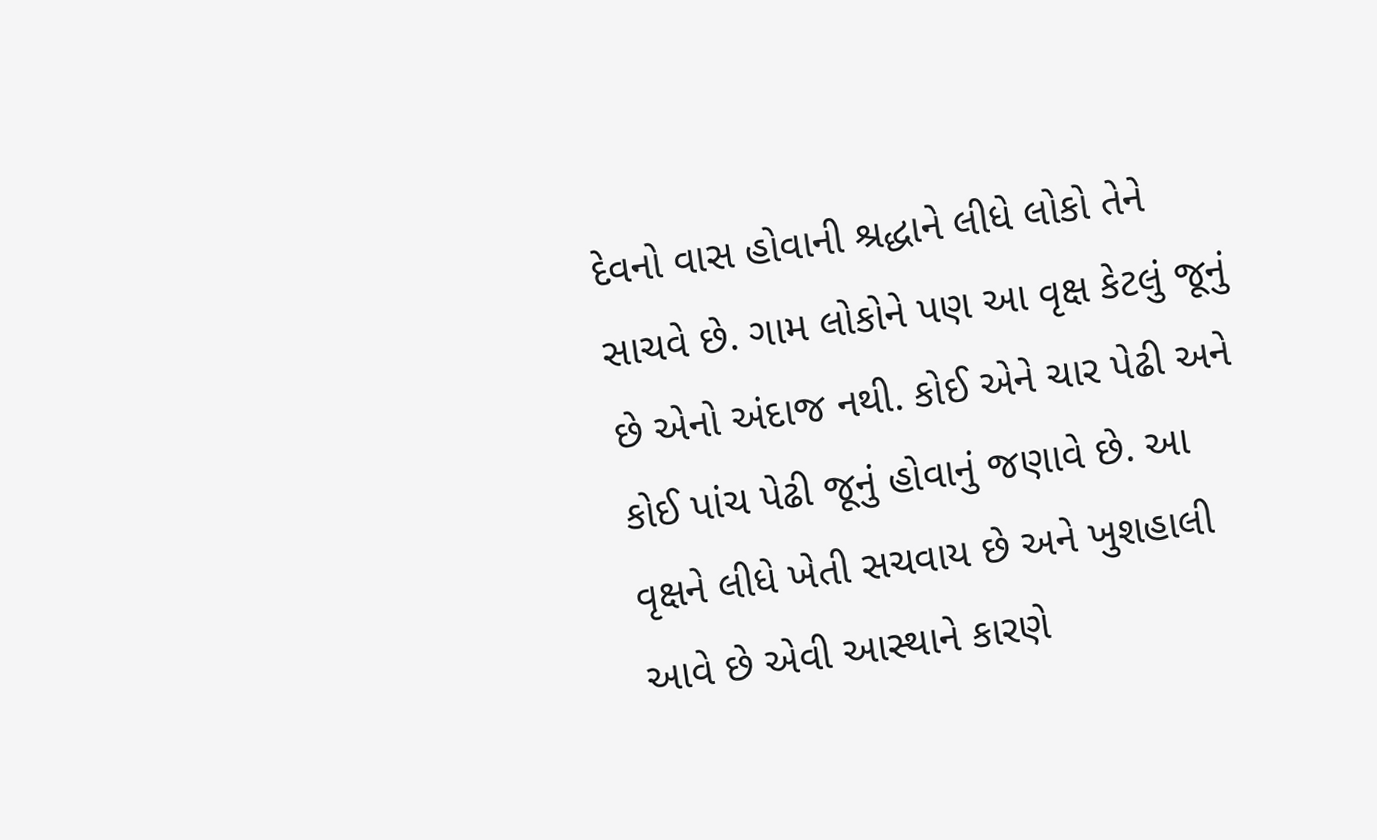દેવનો વાસ હોવાની શ્રદ્ધાને લીધે લોકો તેને સાચવે છે. ગામ લોકોને પણ આ વૃક્ષ કેટલું જૂનું છે એનો અંદાજ નથી. કોઈ એને ચાર પેઢી અને કોઈ પાંચ પેઢી જૂનું હોવાનું જણાવે છે. આ વૃક્ષને લીધે ખેતી સચવાય છે અને ખુશહાલી આવે છે એવી આસ્થાને કારણે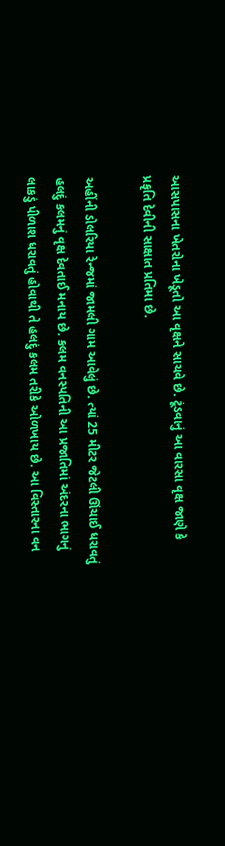આસપાસના ખેતરોના ખેડૂતો આ વૃક્ષને સાચવે છે. ટૂંડવાનું આ વારસા વૃક્ષ જાણે કે પ્રકૃતિ દેવીની સાક્ષાત પ્રતિમા છે.

અહીંની ડોલરિયા રેન્જમાં જામલી ગામ આવેલું છે. ત્યાં 25 મીટર જેટલી ઊંચાઈ ધરાવતું હલદું કલમનું વૃક્ષ દેવતાઈ મનાય છે. કલમ વનસ્પતિની આ પ્રજાતિમાં અંદરના ભાગનું લાકડું પીળાશ ધરાવતું હોવાથી તે હલદું કલમ તરીકે ઓળખાય છે. આ વિસ્તારના વન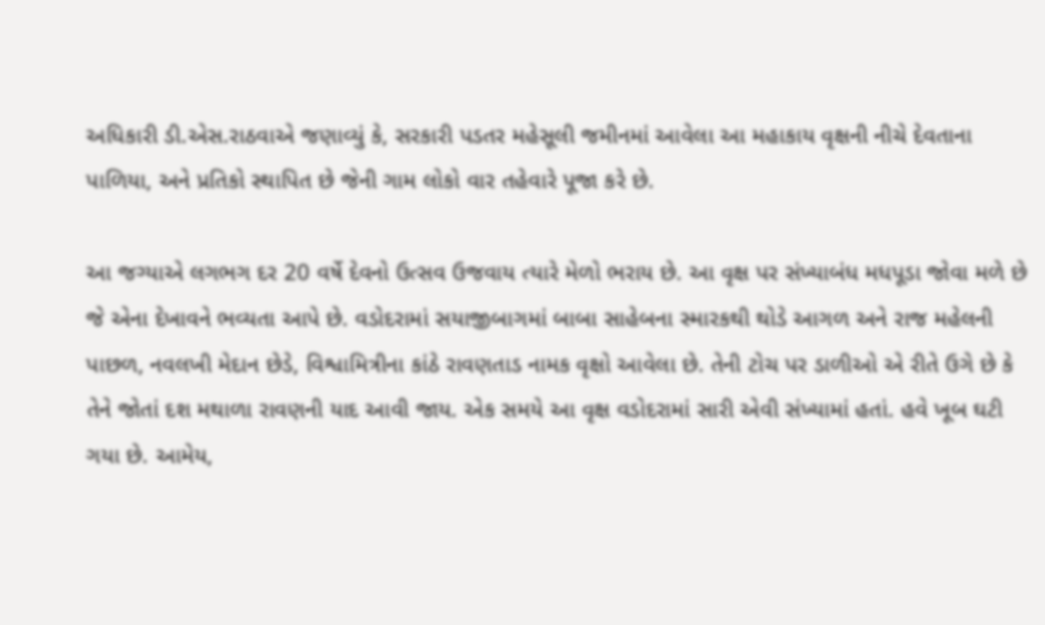અધિકારી ડી.એસ.રાઠવાએ જણાવ્યું કે, સરકારી પડતર મહેસૂલી જમીનમાં આવેલા આ મહાકાય વૃક્ષની નીચે દેવતાના પાળિયા, અને પ્રતિકો સ્થાપિત છે જેની ગામ લોકો વાર તહેવારે પૂજા કરે છે.

આ જગ્યાએ લગભગ દર 20 વર્ષે દેવનો ઉત્સવ ઉજવાય ત્યારે મેળો ભરાય છે. આ વૃક્ષ પર સંખ્યાબંધ મધપૂડા જોવા મળે છે જે એના દેખાવને ભવ્યતા આપે છે. વડોદરામાં સયાજીબાગમાં બાબા સાહેબના સ્મારકથી થોડે આગળ અને રાજ મહેલની પાછળ, નવલખી મેદાન છેડે, વિશ્વામિત્રીના કાંઠે રાવણતાડ નામક વૃક્ષો આવેલા છે. તેની ટોચ પર ડાળીઓ એ રીતે ઉગે છે કે તેને જોતાં દશ મથાળા રાવણની યાદ આવી જાય. એક સમયે આ વૃક્ષ વડોદરામાં સારી એવી સંખ્યામાં હતાં. હવે ખૂબ ઘટી ગયા છે. આમેય,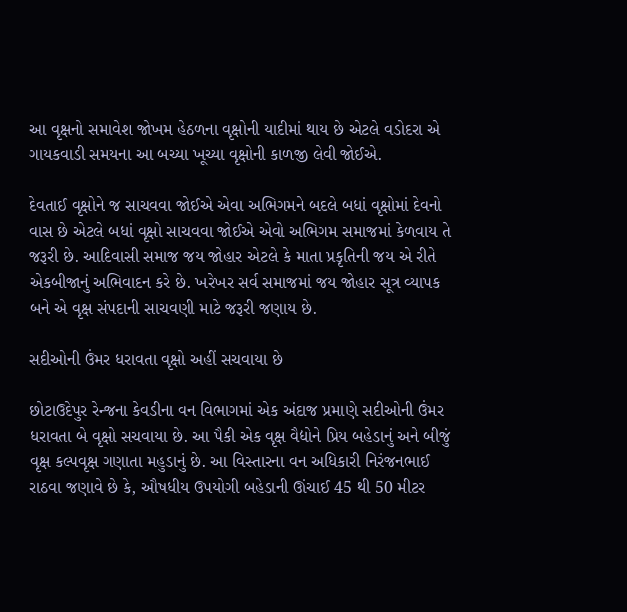આ વૃક્ષનો સમાવેશ જોખમ હેઠળના વૃક્ષોની યાદીમાં થાય છે એટલે વડોદરા એ ગાયકવાડી સમયના આ બચ્યા ખૂચ્યા વૃક્ષોની કાળજી લેવી જોઈએ.

દેવતાઈ વૃક્ષોને જ સાચવવા જોઈએ એવા અભિગમને બદલે બધાં વૃક્ષોમાં દેવનો વાસ છે એટલે બધાં વૃક્ષો સાચવવા જોઈએ એવો અભિગમ સમાજમાં કેળવાય તે જરૂરી છે. આદિવાસી સમાજ જય જોહાર એટલે કે માતા પ્રકૃતિની જય એ રીતે એકબીજાનું અભિવાદન કરે છે. ખરેખર સર્વ સમાજમાં જય જોહાર સૂત્ર વ્યાપક બને એ વૃક્ષ સંપદાની સાચવણી માટે જરૂરી જણાય છે.

સદીઓની ઉંમર ધરાવતા વૃક્ષો અહીં સચવાયા છે

છોટાઉદેપુર રેન્જના કેવડીના વન વિભાગમાં એક અંદાજ પ્રમાણે સદીઓની ઉંમર ધરાવતા બે વૃક્ષો સચવાયા છે. આ પૈકી એક વૃક્ષ વૈદ્યોને પ્રિય બહેડાનું અને બીજું વૃક્ષ કલ્પવૃક્ષ ગણાતા મહુડાનું છે. આ વિસ્તારના વન અધિકારી નિરંજનભાઈ રાઠવા જણાવે છે કે, ઔષધીય ઉપયોગી બહેડાની ઊંચાઈ 45 થી 50 મીટર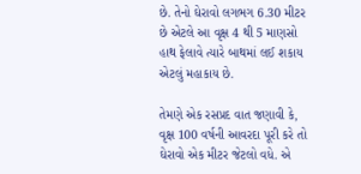છે. તેનો ઘેરાવો લગભગ 6.30 મીટર છે એટલે આ વૃક્ષ 4 થી 5 માણસો હાથ ફેલાવે ત્યારે બાથમાં લઈ શકાય એટલું મહાકાય છે.

તેમણે એક રસપ્રદ વાત જણાવી કે, વૃક્ષ 100 વર્ષની આવરદા પૂરી કરે તો ઘેરાવો એક મીટર જેટલો વધે. એ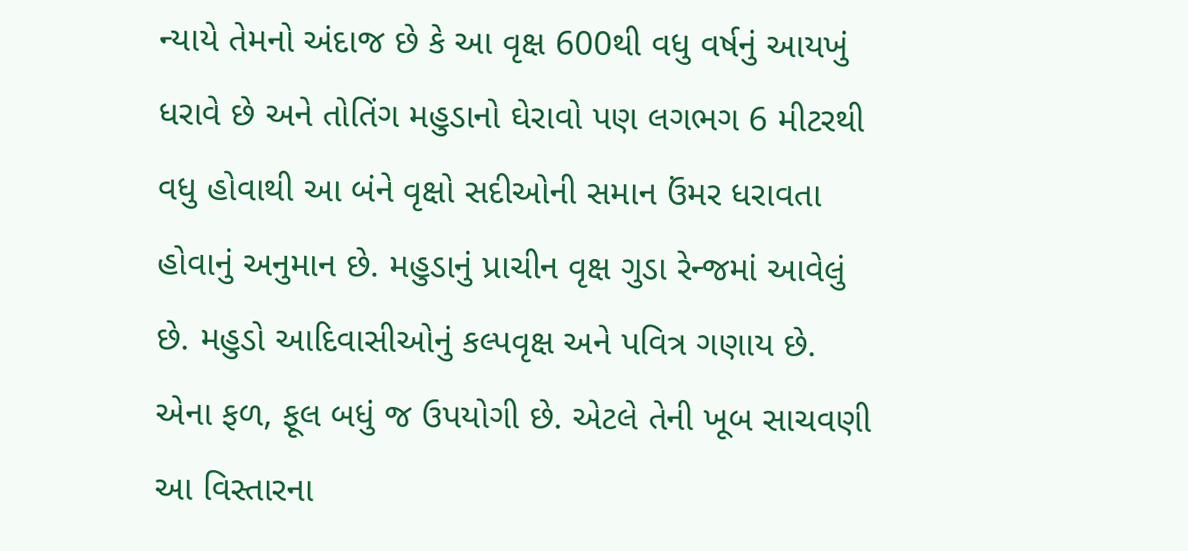ન્યાયે તેમનો અંદાજ છે કે આ વૃક્ષ 600થી વધુ વર્ષનું આયખું ધરાવે છે અને તોતિંગ મહુડાનો ઘેરાવો પણ લગભગ 6 મીટરથી વધુ હોવાથી આ બંને વૃક્ષો સદીઓની સમાન ઉંમર ધરાવતા હોવાનું અનુમાન છે. મહુડાનું પ્રાચીન વૃક્ષ ગુડા રેન્જમાં આવેલું છે. મહુડો આદિવાસીઓનું કલ્પવૃક્ષ અને પવિત્ર ગણાય છે. એના ફળ, ફૂલ બધું જ ઉપયોગી છે. એટલે તેની ખૂબ સાચવણી આ વિસ્તારના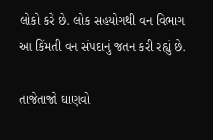લોકો કરે છે. લોક સહયોગથી વન વિભાગ આ કિંમતી વન સંપદાનું જતન કરી રહ્યું છે.

તાજેતાજો ઘાણવો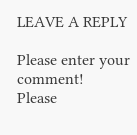LEAVE A REPLY

Please enter your comment!
Please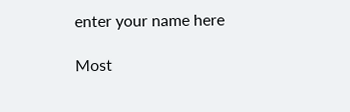enter your name here

Most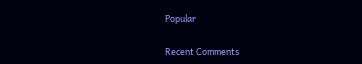Popular

Recent Comments